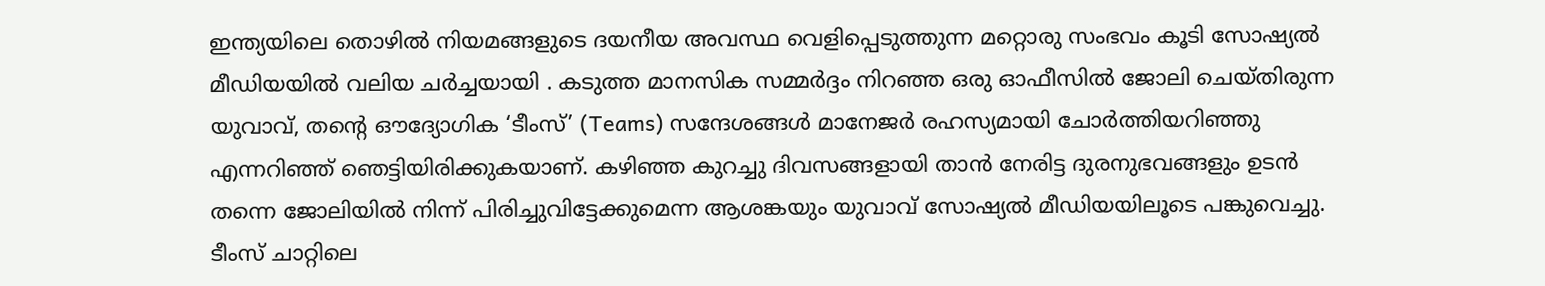ഇന്ത്യയിലെ തൊഴിൽ നിയമങ്ങളുടെ ദയനീയ അവസ്ഥ വെളിപ്പെടുത്തുന്ന മറ്റൊരു സംഭവം കൂടി സോഷ്യൽ മീഡിയയിൽ വലിയ ചർച്ചയായി . കടുത്ത മാനസിക സമ്മർദ്ദം നിറഞ്ഞ ഒരു ഓഫീസിൽ ജോലി ചെയ്തിരുന്ന യുവാവ്, തന്റെ ഔദ്യോഗിക ‘ടീംസ്’ (Teams) സന്ദേശങ്ങൾ മാനേജർ രഹസ്യമായി ചോർത്തിയറിഞ്ഞു എന്നറിഞ്ഞ് ഞെട്ടിയിരിക്കുകയാണ്. കഴിഞ്ഞ കുറച്ചു ദിവസങ്ങളായി താൻ നേരിട്ട ദുരനുഭവങ്ങളും ഉടൻ തന്നെ ജോലിയിൽ നിന്ന് പിരിച്ചുവിട്ടേക്കുമെന്ന ആശങ്കയും യുവാവ് സോഷ്യൽ മീഡിയയിലൂടെ പങ്കുവെച്ചു.
ടീംസ് ചാറ്റിലെ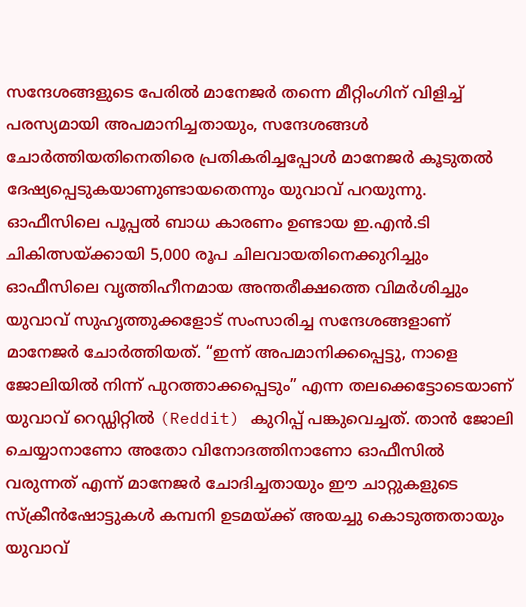സന്ദേശങ്ങളുടെ പേരിൽ മാനേജർ തന്നെ മീറ്റിംഗിന് വിളിച്ച് പരസ്യമായി അപമാനിച്ചതായും, സന്ദേശങ്ങൾ ചോർത്തിയതിനെതിരെ പ്രതികരിച്ചപ്പോൾ മാനേജർ കൂടുതൽ ദേഷ്യപ്പെടുകയാണുണ്ടായതെന്നും യുവാവ് പറയുന്നു.
ഓഫീസിലെ പൂപ്പൽ ബാധ കാരണം ഉണ്ടായ ഇ.എൻ.ടി ചികിത്സയ്ക്കായി 5,000 രൂപ ചിലവായതിനെക്കുറിച്ചും ഓഫീസിലെ വൃത്തിഹീനമായ അന്തരീക്ഷത്തെ വിമർശിച്ചും യുവാവ് സുഹൃത്തുക്കളോട് സംസാരിച്ച സന്ദേശങ്ങളാണ് മാനേജർ ചോർത്തിയത്. “ഇന്ന് അപമാനിക്കപ്പെട്ടു, നാളെ ജോലിയിൽ നിന്ന് പുറത്താക്കപ്പെടും” എന്ന തലക്കെട്ടോടെയാണ് യുവാവ് റെഡ്ഡിറ്റിൽ (Reddit) കുറിപ്പ് പങ്കുവെച്ചത്. താൻ ജോലി ചെയ്യാനാണോ അതോ വിനോദത്തിനാണോ ഓഫീസിൽ വരുന്നത് എന്ന് മാനേജർ ചോദിച്ചതായും ഈ ചാറ്റുകളുടെ സ്ക്രീൻഷോട്ടുകൾ കമ്പനി ഉടമയ്ക്ക് അയച്ചു കൊടുത്തതായും യുവാവ്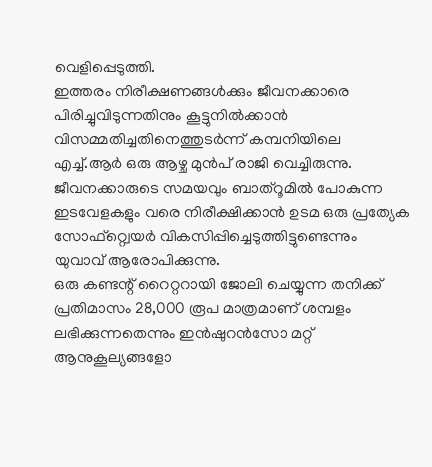വെളിപ്പെടുത്തി.
ഇത്തരം നിരീക്ഷണങ്ങൾക്കും ജീവനക്കാരെ പിരിച്ചുവിടുന്നതിനും കൂട്ടുനിൽക്കാൻ വിസമ്മതിച്ചതിനെത്തുടർന്ന് കമ്പനിയിലെ എച്ച്.ആർ ഒരു ആഴ്ച മുൻപ് രാജി വെച്ചിരുന്നു. ജീവനക്കാരുടെ സമയവും ബാത്റൂമിൽ പോകുന്ന ഇടവേളകളും വരെ നിരീക്ഷിക്കാൻ ഉടമ ഒരു പ്രത്യേക സോഫ്റ്റ്വെയർ വികസിപ്പിച്ചെടുത്തിട്ടുണ്ടെന്നും യുവാവ് ആരോപിക്കുന്നു.
ഒരു കണ്ടന്റ് റൈറ്ററായി ജോലി ചെയ്യുന്ന തനിക്ക് പ്രതിമാസം 28,000 രൂപ മാത്രമാണ് ശമ്പളം ലഭിക്കുന്നതെന്നും ഇൻഷുറൻസോ മറ്റ് ആനുകൂല്യങ്ങളോ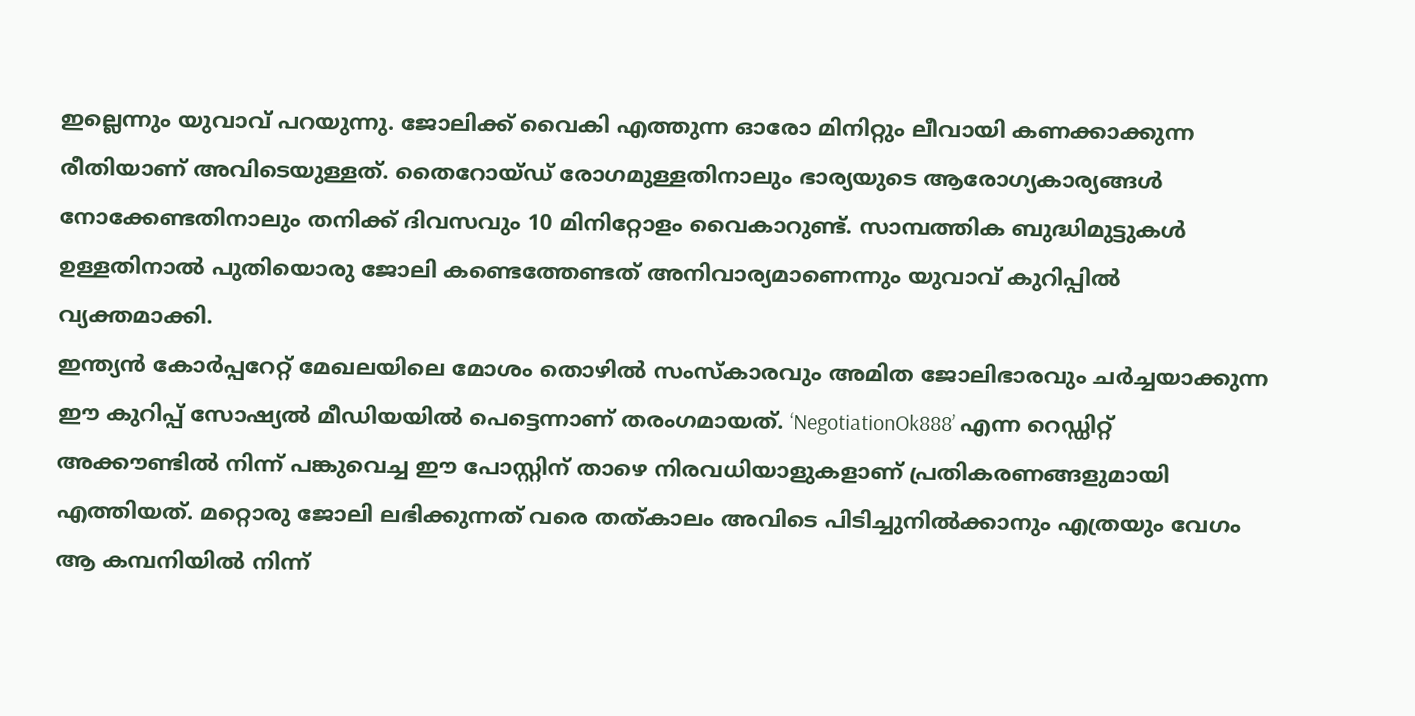ഇല്ലെന്നും യുവാവ് പറയുന്നു. ജോലിക്ക് വൈകി എത്തുന്ന ഓരോ മിനിറ്റും ലീവായി കണക്കാക്കുന്ന രീതിയാണ് അവിടെയുള്ളത്. തൈറോയ്ഡ് രോഗമുള്ളതിനാലും ഭാര്യയുടെ ആരോഗ്യകാര്യങ്ങൾ നോക്കേണ്ടതിനാലും തനിക്ക് ദിവസവും 10 മിനിറ്റോളം വൈകാറുണ്ട്. സാമ്പത്തിക ബുദ്ധിമുട്ടുകൾ ഉള്ളതിനാൽ പുതിയൊരു ജോലി കണ്ടെത്തേണ്ടത് അനിവാര്യമാണെന്നും യുവാവ് കുറിപ്പിൽ വ്യക്തമാക്കി.
ഇന്ത്യൻ കോർപ്പറേറ്റ് മേഖലയിലെ മോശം തൊഴിൽ സംസ്കാരവും അമിത ജോലിഭാരവും ചർച്ചയാക്കുന്ന ഈ കുറിപ്പ് സോഷ്യൽ മീഡിയയിൽ പെട്ടെന്നാണ് തരംഗമായത്. ‘NegotiationOk888’ എന്ന റെഡ്ഡിറ്റ് അക്കൗണ്ടിൽ നിന്ന് പങ്കുവെച്ച ഈ പോസ്റ്റിന് താഴെ നിരവധിയാളുകളാണ് പ്രതികരണങ്ങളുമായി എത്തിയത്. മറ്റൊരു ജോലി ലഭിക്കുന്നത് വരെ തത്കാലം അവിടെ പിടിച്ചുനിൽക്കാനും എത്രയും വേഗം ആ കമ്പനിയിൽ നിന്ന്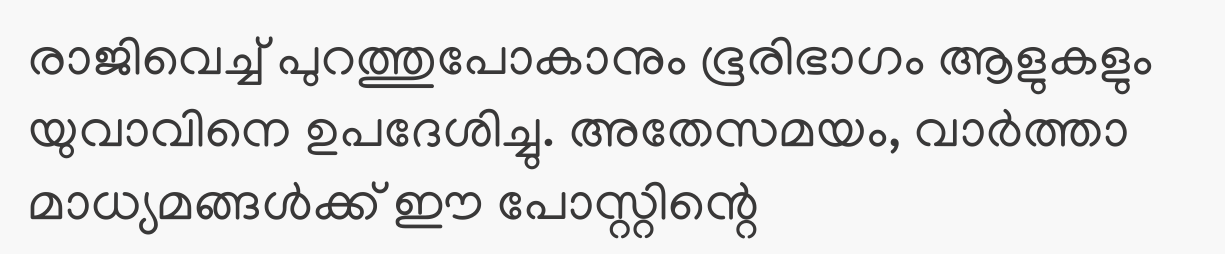രാജിവെച്ച് പുറത്തുപോകാനും ഭൂരിഭാഗം ആളുകളും യുവാവിനെ ഉപദേശിച്ചു. അതേസമയം, വാർത്താ മാധ്യമങ്ങൾക്ക് ഈ പോസ്റ്റിന്റെ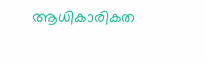ആധികാരികത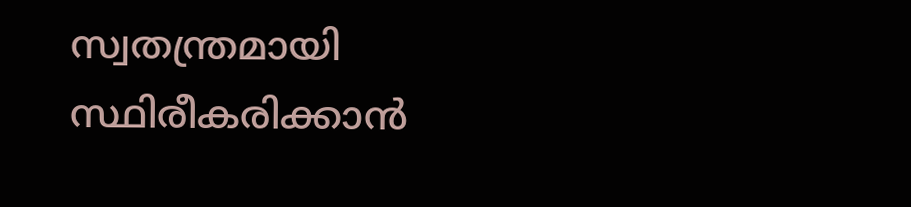സ്വതന്ത്രമായി സ്ഥിരീകരിക്കാൻ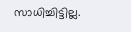സാധിച്ചിട്ടില്ല.